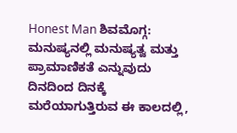Honest Man ಶಿವಮೊಗ್ಗ: ಮನುಷ್ಯನಲ್ಲಿ ಮನುಷ್ಯತ್ವ ಮತ್ತು ಪ್ರಾಮಾಣಿಕತೆ ಎನ್ನುವುದು ದಿನದಿಂದ ದಿನಕ್ಕೆ ಮರೆಯಾಗುತ್ತಿರುವ ಈ ಕಾಲದಲ್ಲಿ,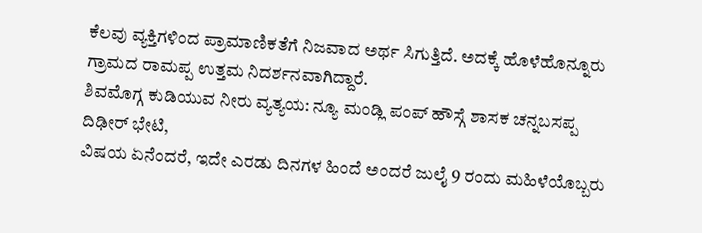ಕೆಲವು ವ್ಯಕ್ತಿಗಳಿಂದ ಪ್ರಾಮಾಣಿಕತೆಗೆ ನಿಜವಾದ ಅರ್ಥ ಸಿಗುತ್ತಿದೆ. ಅದಕ್ಕೆ ಹೊಳೆಹೊನ್ನೂರು ಗ್ರಾಮದ ರಾಮಪ್ಪ ಉತ್ತಮ ನಿದರ್ಶನವಾಗಿದ್ದಾರೆ.
ಶಿವಮೊಗ್ಗ ಕುಡಿಯುವ ನೀರು ವ್ಯತ್ಯಯ: ನ್ಯೂ ಮಂಡ್ಲಿ ಪಂಪ್ ಹೌಸ್ಗೆ ಶಾಸಕ ಚನ್ನಬಸಪ್ಪ ದಿಢೀರ್ ಭೇಟಿ,
ವಿಷಯ ಏನೆಂದರೆ, ಇದೇ ಎರಡು ದಿನಗಳ ಹಿಂದೆ ಅಂದರೆ ಜುಲೈ 9 ರಂದು ಮಹಿಳೆಯೊಬ್ಬರು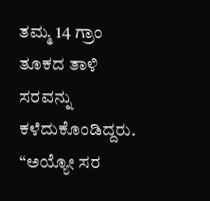ತಮ್ಮ 14 ಗ್ರಾಂ ತೂಕದ ತಾಳಿ ಸರವನ್ನು ಕಳೆದುಕೊಂಡಿದ್ದರು. “ಅಯ್ಯೋ ಸರ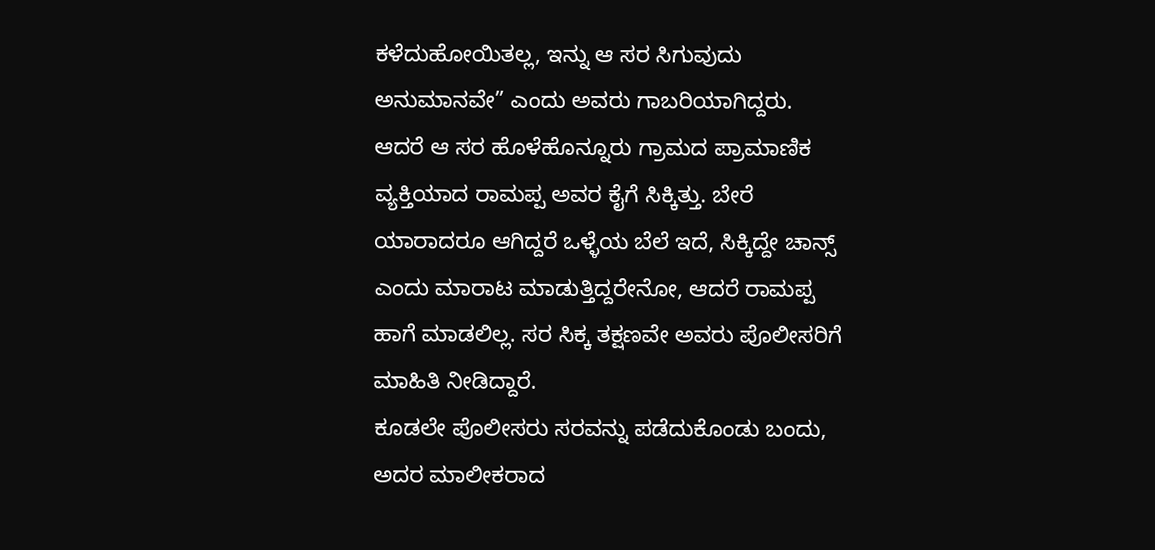ಕಳೆದುಹೋಯಿತಲ್ಲ, ಇನ್ನು ಆ ಸರ ಸಿಗುವುದು ಅನುಮಾನವೇ” ಎಂದು ಅವರು ಗಾಬರಿಯಾಗಿದ್ದರು. ಆದರೆ ಆ ಸರ ಹೊಳೆಹೊನ್ನೂರು ಗ್ರಾಮದ ಪ್ರಾಮಾಣಿಕ ವ್ಯಕ್ತಿಯಾದ ರಾಮಪ್ಪ ಅವರ ಕೈಗೆ ಸಿಕ್ಕಿತ್ತು. ಬೇರೆ ಯಾರಾದರೂ ಆಗಿದ್ದರೆ ಒಳ್ಳೆಯ ಬೆಲೆ ಇದೆ, ಸಿಕ್ಕಿದ್ದೇ ಚಾನ್ಸ್ ಎಂದು ಮಾರಾಟ ಮಾಡುತ್ತಿದ್ದರೇನೋ, ಆದರೆ ರಾಮಪ್ಪ ಹಾಗೆ ಮಾಡಲಿಲ್ಲ. ಸರ ಸಿಕ್ಕ ತಕ್ಷಣವೇ ಅವರು ಪೊಲೀಸರಿಗೆ ಮಾಹಿತಿ ನೀಡಿದ್ದಾರೆ.
ಕೂಡಲೇ ಪೊಲೀಸರು ಸರವನ್ನು ಪಡೆದುಕೊಂಡು ಬಂದು, ಅದರ ಮಾಲೀಕರಾದ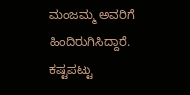ಮಂಜಮ್ಮ ಅವರಿಗೆ ಹಿಂದಿರುಗಿಸಿದ್ದಾರೆ. ಕಷ್ಟಪಟ್ಟು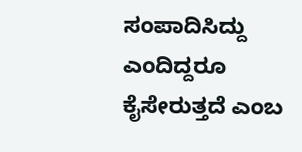ಸಂಪಾದಿಸಿದ್ದು ಎಂದಿದ್ದರೂ ಕೈಸೇರುತ್ತದೆ ಎಂಬ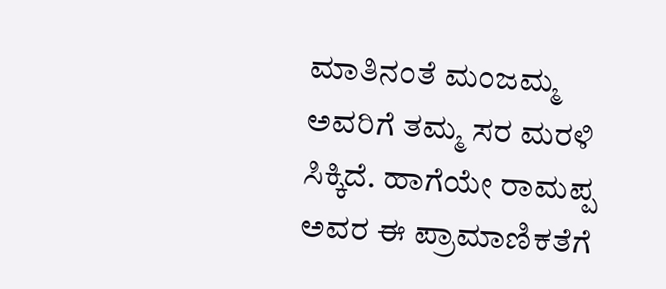ಮಾತಿನಂತೆ ಮಂಜಮ್ಮ ಅವರಿಗೆ ತಮ್ಮ ಸರ ಮರಳಿ ಸಿಕ್ಕಿದೆ. ಹಾಗೆಯೇ ರಾಮಪ್ಪ ಅವರ ಈ ಪ್ರಾಮಾಣಿಕತೆಗೆ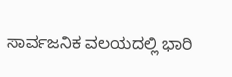ಸಾರ್ವಜನಿಕ ವಲಯದಲ್ಲಿ ಭಾರಿ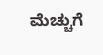ಮೆಚ್ಚುಗೆ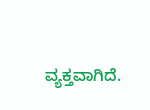ವ್ಯಕ್ತವಾಗಿದೆ.